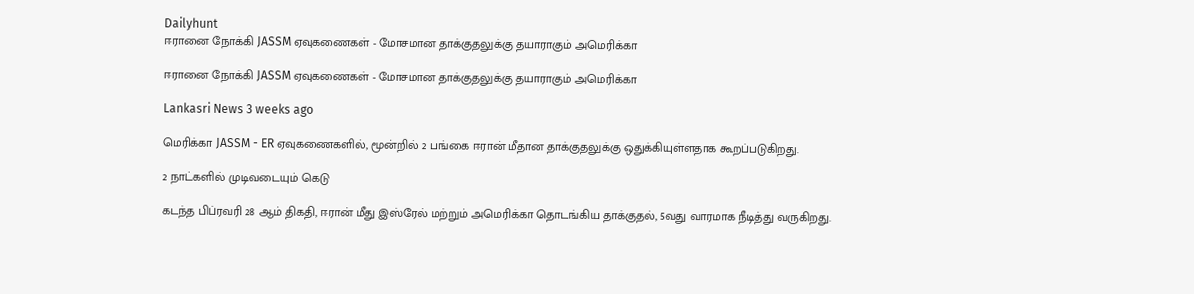Dailyhunt
ஈரானை நோக்கி JASSM ஏவுகணைகள் - மோசமான தாக்குதலுக்கு தயாராகும் அமெரிக்கா

ஈரானை நோக்கி JASSM ஏவுகணைகள் - மோசமான தாக்குதலுக்கு தயாராகும் அமெரிக்கா

Lankasri News 3 weeks ago

மெரிக்கா JASSM - ER ஏவுகணைகளில், மூன்றில் 2 பங்கை ஈரான் மீதான தாக்குதலுக்கு ஒதுக்கியுள்ளதாக கூறப்படுகிறது.

2 நாட்களில் முடிவடையும் கெடு

கடந்த பிப்ரவரி 28 ஆம் திகதி, ஈரான் மீது இஸ்ரேல் மற்றும் அமெரிக்கா தொடங்கிய தாக்குதல், 5வது வாரமாக நீடித்து வருகிறது.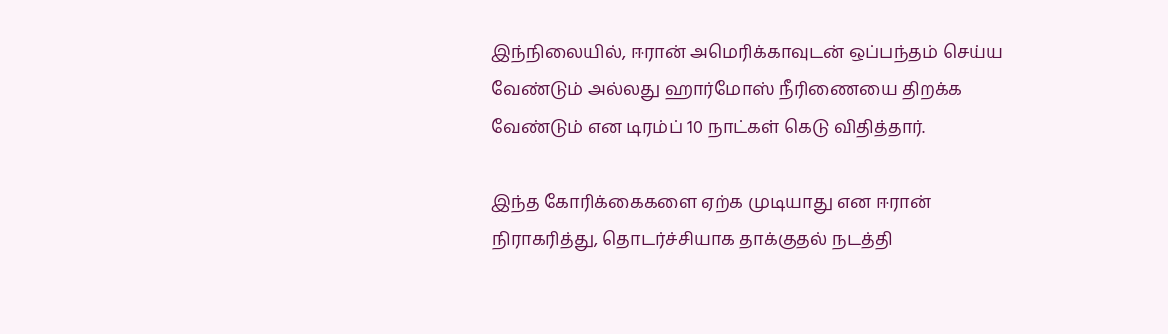இந்நிலையில், ஈரான் அமெரிக்காவுடன் ஒப்பந்தம் செய்ய வேண்டும் அல்லது ஹார்மோஸ் நீரிணையை திறக்க வேண்டும் என டிரம்ப் 10 நாட்கள் கெடு விதித்தார்.

இந்த கோரிக்கைகளை ஏற்க முடியாது என ஈரான் நிராகரித்து, தொடர்ச்சியாக தாக்குதல் நடத்தி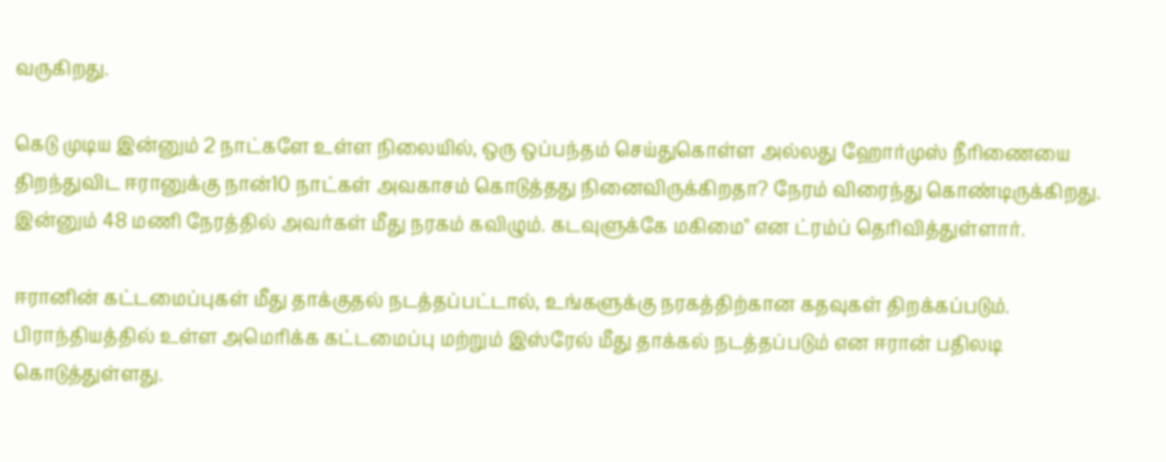வருகிறது.

கெடு முடிய இன்னும் 2 நாட்களே உள்ள நிலையில், ஒரு ஒப்பந்தம் செய்துகொள்ள அல்லது ஹோர்முஸ் நீரிணையை திறந்துவிட ஈரானுக்கு நான்10 நாட்கள் அவகாசம் கொடுத்தது நினைவிருக்கிறதா? நேரம் விரைந்து கொண்டிருக்கிறது. இன்னும் 48 மணி நேரத்தில் அவர்கள் மீது நரகம் கவிழும். கடவுளுக்கே மகிமை" என ட்ரம்ப் தெரிவித்துள்ளார்.

ஈரானின் கட்டமைப்புகள் மீது தாக்குதல் நடத்தப்பட்டால், உங்களுக்கு நரகத்திற்கான கதவுகள் திறக்கப்படும். பிராந்தியத்தில் உள்ள அமெரிக்க கட்டமைப்பு மற்றும் இஸ்ரேல் மீது தாக்கல் நடத்தப்படும் என ஈரான் பதிலடி கொடுத்துள்ளது.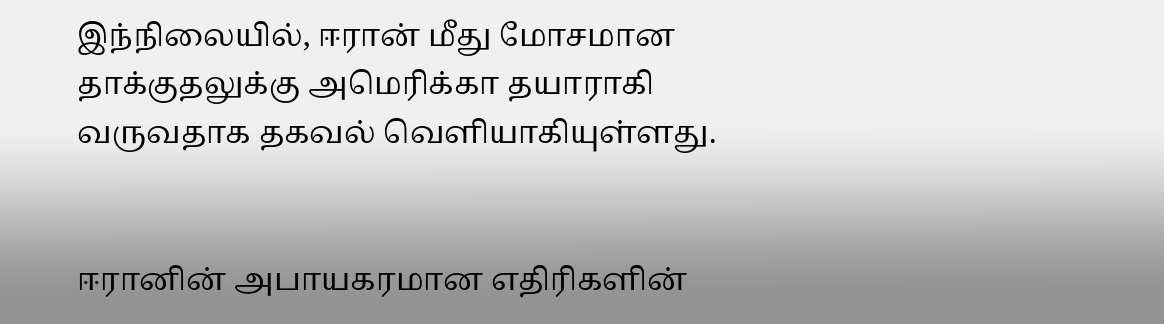இந்நிலையில், ஈரான் மீது மோசமான தாக்குதலுக்கு அமெரிக்கா தயாராகி வருவதாக தகவல் வெளியாகியுள்ளது.


ஈரானின் அபாயகரமான எதிரிகளின்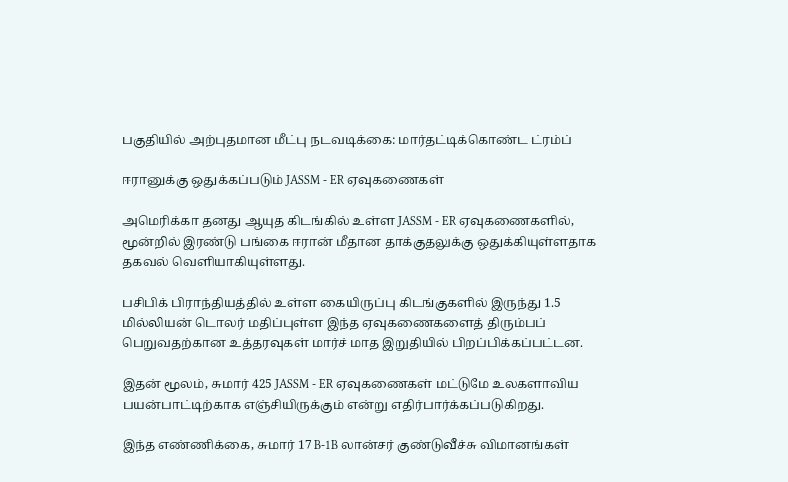பகுதியில் அற்புதமான மீட்பு நடவடிக்கை: மார்தட்டிக்கொண்ட ட்ரம்ப்

ஈரானுக்கு ஒதுக்கப்படும் JASSM - ER ஏவுகணைகள்

அமெரிக்கா தனது ஆயுத கிடங்கில் உள்ள JASSM - ER ஏவுகணைகளில், மூன்றில் இரண்டு பங்கை ஈரான் மீதான தாக்குதலுக்கு ஒதுக்கியுள்ளதாக தகவல் வெளியாகியுள்ளது.

பசிபிக் பிராந்தியத்தில் உள்ள கையிருப்பு கிடங்குகளில் இருந்து 1.5 மில்லியன் டொலர் மதிப்புள்ள இந்த ஏவுகணைகளைத் திரும்பப் பெறுவதற்கான உத்தரவுகள் மார்ச் மாத இறுதியில் பிறப்பிக்கப்பட்டன.

இதன் மூலம், சுமார் 425 JASSM - ER ஏவுகணைகள் மட்டுமே உலகளாவிய பயன்பாட்டிற்காக எஞ்சியிருக்கும் என்று எதிர்பார்க்கப்படுகிறது.

இந்த எண்ணிக்கை, சுமார் 17 B-1B லான்சர் குண்டுவீச்சு விமானங்கள்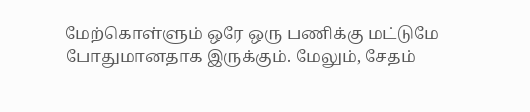மேற்கொள்ளும் ஒரே ஒரு பணிக்கு மட்டுமே போதுமானதாக இருக்கும். மேலும், சேதம்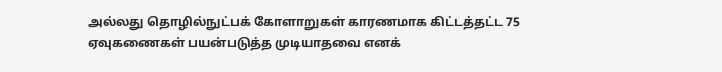அல்லது தொழில்நுட்பக் கோளாறுகள் காரணமாக கிட்டத்தட்ட 75 ஏவுகணைகள் பயன்படுத்த முடியாதவை எனக்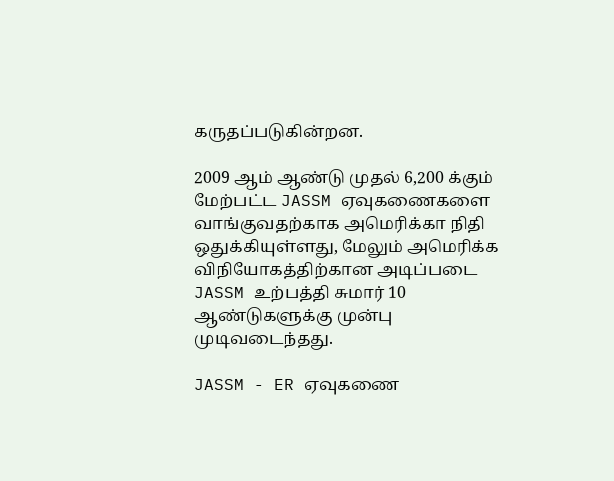கருதப்படுகின்றன.

2009 ஆம் ஆண்டு முதல் 6,200 க்கும் மேற்பட்ட JASSM ஏவுகணைகளை வாங்குவதற்காக அமெரிக்கா நிதி ஒதுக்கியுள்ளது, மேலும் அமெரிக்க விநியோகத்திற்கான அடிப்படை JASSM உற்பத்தி சுமார் 10 ஆண்டுகளுக்கு முன்பு முடிவடைந்தது.

JASSM - ER ஏவுகணை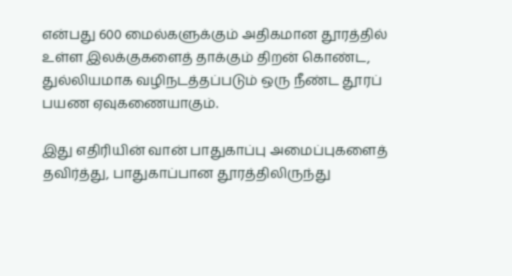என்பது 600 மைல்களுக்கும் அதிகமான தூரத்தில் உள்ள இலக்குகளைத் தாக்கும் திறன் கொண்ட, துல்லியமாக வழிநடத்தப்படும் ஒரு நீண்ட தூரப் பயண ஏவுகணையாகும்.

இது எதிரியின் வான் பாதுகாப்பு அமைப்புகளைத் தவிர்த்து, பாதுகாப்பான தூரத்திலிருந்து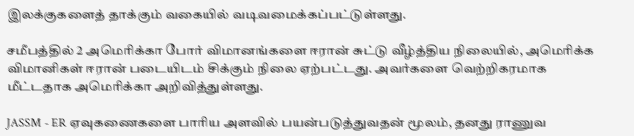இலக்குகளைத் தாக்கும் வகையில் வடிவமைக்கப்பட்டுள்ளது.

சமீபத்தில் 2 அமெரிக்கா போர் விமானங்களை ஈரான் சுட்டு வீழ்த்திய நிலையில், அமெரிக்க விமானிகள் ஈரான் படையிடம் சிக்கும் நிலை ஏற்பட்டது. அவர்களை வெற்றிகரமாக மீட்டதாக அமெரிக்கா அறிவித்துள்ளது.

JASSM - ER ஏவுகணைகளை பாரிய அளவில் பயன்படுத்துவதன் மூலம், தனது ராணுவ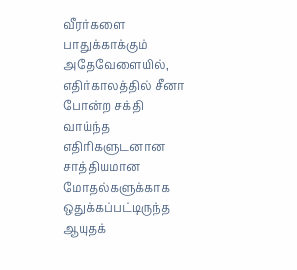வீரர்களை பாதுக்காக்கும் அதேவேளையில், எதிர்காலத்தில் சீனா போன்ற சக்தி வாய்ந்த எதிரிகளுடனான சாத்தியமான மோதல்களுக்காக ஒதுக்கப்பட்டிருந்த ஆயுதக்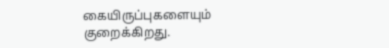கையிருப்புகளையும் குறைக்கிறது.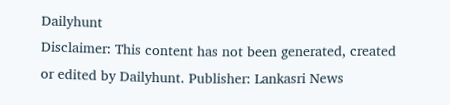Dailyhunt
Disclaimer: This content has not been generated, created or edited by Dailyhunt. Publisher: Lankasri News